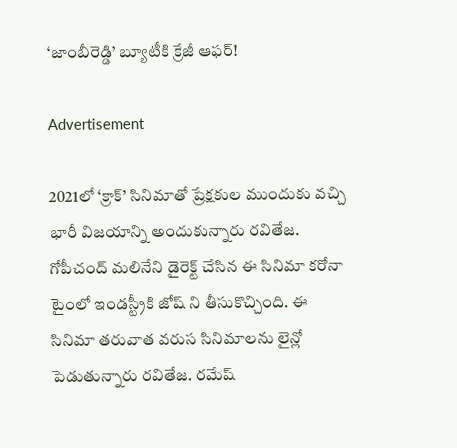‘జాంబీరెడ్డి’ బ్యూటీకి క్రేజీ ఆఫర్!

Advertisement

2021లో ‘క్రాక్’ సినిమాతో ప్రేక్షకుల ముందుకు వచ్చి భారీ విజయాన్ని అందుకున్నారు రవితేజ. గోపీచంద్ మలినేని డైరెక్ట్ చేసిన ఈ సినిమా కరోనా టైంలో ఇండస్ట్రీకి జోష్ ని తీసుకొచ్చింది. ఈ సినిమా తరువాత వరుస సినిమాలను లైన్లో పెడుతున్నారు రవితేజ. రమేష్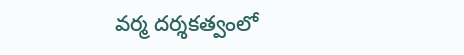వర్మ దర్శకత్వంలో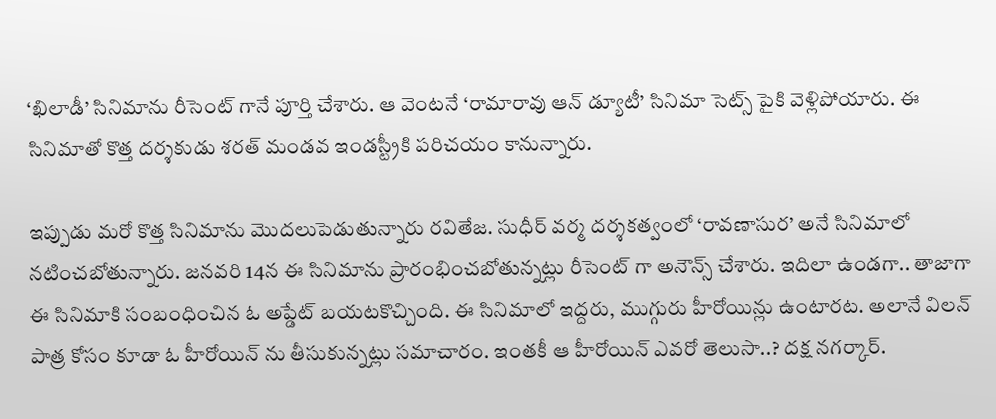‘ఖిలాడీ’ సినిమాను రీసెంట్ గానే పూర్తి చేశారు. ఆ వెంటనే ‘రామారావు ఆన్ డ్యూటీ’ సినిమా సెట్స్ పైకి వెళ్లిపోయారు. ఈ సినిమాతో కొత్త దర్శకుడు శరత్ మండవ ఇండస్ట్రీకి పరిచయం కానున్నారు.

ఇప్పుడు మరో కొత్త సినిమాను మొదలుపెడుతున్నారు రవితేజ. సుధీర్ వర్మ దర్శకత్వంలో ‘రావణాసుర’ అనే సినిమాలో నటించబోతున్నారు. జనవరి 14న ఈ సినిమాను ప్రారంభించబోతున్నట్లు రీసెంట్ గా అనౌన్స్ చేశారు. ఇదిలా ఉండగా.. తాజాగా ఈ సినిమాకి సంబంధించిన ఓ అప్డేట్ బయటకొచ్చింది. ఈ సినిమాలో ఇద్దరు, ముగ్గురు హీరోయిన్లు ఉంటారట. అలానే విలన్ పాత్ర కోసం కూడా ఓ హీరోయిన్ ను తీసుకున్నట్లు సమాచారం. ఇంతకీ ఆ హీరోయిన్ ఎవరో తెలుసా..? దక్ష నగర్కార్.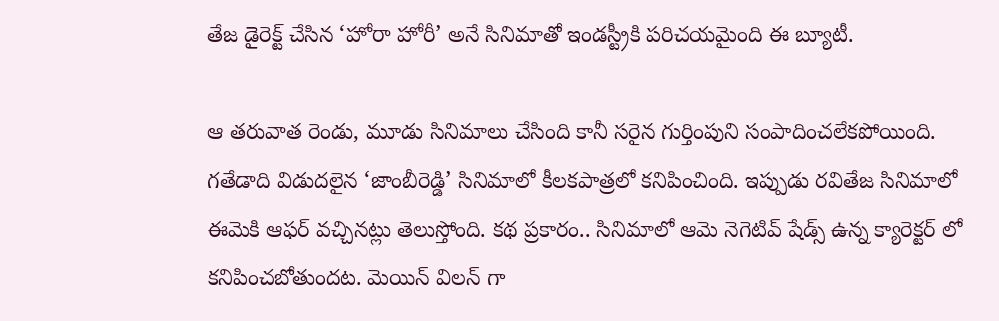తేజ డైరెక్ట్ చేసిన ‘హోరా హోరీ’ అనే సినిమాతో ఇండస్ట్రీకి పరిచయమైంది ఈ బ్యూటీ.

ఆ తరువాత రెండు, మూడు సినిమాలు చేసింది కానీ సరైన గుర్తింపుని సంపాదించలేకపోయింది. గతేడాది విడుదలైన ‘జాంబీరెడ్డి’ సినిమాలో కీలకపాత్రలో కనిపించింది. ఇప్పుడు రవితేజ సినిమాలో ఈమెకి ఆఫర్ వచ్చినట్లు తెలుస్తోంది. కథ ప్రకారం.. సినిమాలో ఆమె నెగెటివ్ షేడ్స్ ఉన్న క్యారెక్టర్ లో కనిపించబోతుందట. మెయిన్ విలన్ గా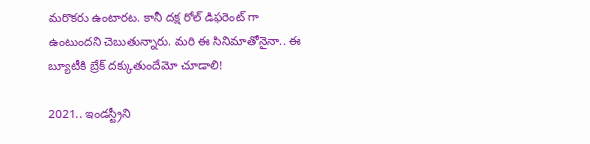మరొకరు ఉంటారట. కానీ దక్ష రోల్ డిఫరెంట్ గా ఉంటుందని చెబుతున్నారు. మరి ఈ సినిమాతోనైనా.. ఈ బ్యూటీకి బ్రేక్ దక్కుతుందేమో చూడాలి!

2021.. ఇండస్ట్రీని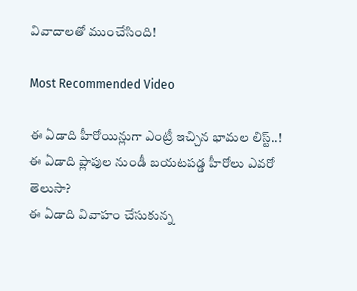వివాదాలతో ముంచేసింది!

Most Recommended Video

ఈ ఏడాది హీరోయిన్లుగా ఎంట్రీ ఇచ్చిన భామల లిస్ట్..!
ఈ ఏడాది ప్లాపుల నుండీ బయటపడ్డ హీరోలు ఎవరో తెలుసా?
ఈ ఏడాది వివాహం చేసుకున్న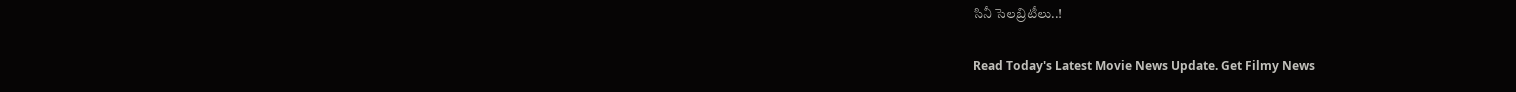సినీ సెలబ్రిటీలు..!

Read Today's Latest Movie News Update. Get Filmy News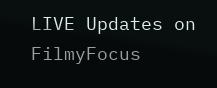LIVE Updates on FilmyFocus